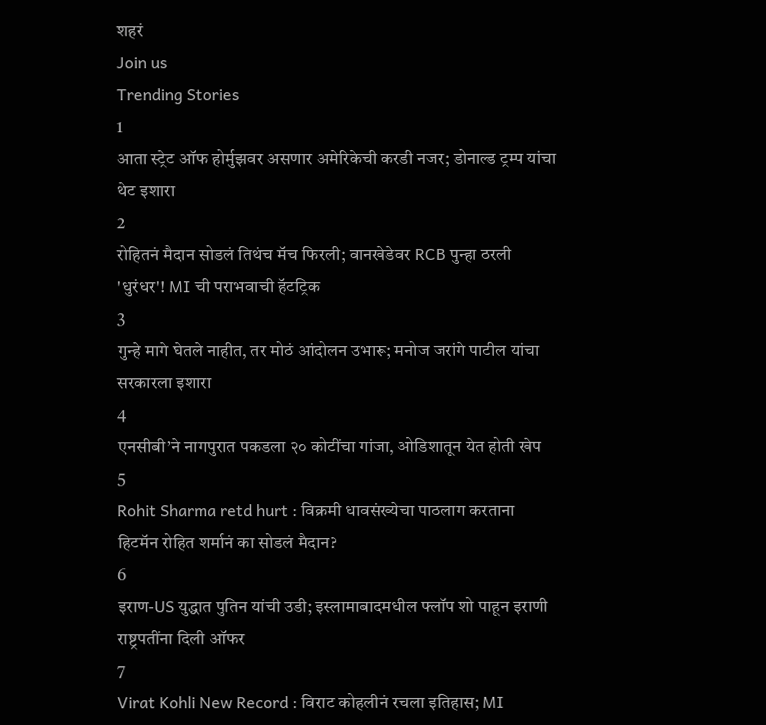शहरं
Join us
Trending Stories
1
आता स्ट्रेट ऑफ होर्मुझवर असणार अमेरिकेची करडी नजर; डोनाल्ड ट्रम्प यांचा थेट इशारा
2
रोहितनं मैदान सोडलं तिथंच मॅच फिरली; वानखेडेवर RCB पुन्हा ठरली 'धुरंधर'! MI ची पराभवाची हॅटट्रिक
3
गुन्हे मागे घेतले नाहीत, तर मोठं आंदोलन उभारू; मनोज जरांगे पाटील यांचा सरकारला इशारा
4
एनसीबी’ने नागपुरात पकडला २० कोटींचा गांजा, ओडिशातून येत होती खेप
5
Rohit Sharma retd hurt : विक्रमी धावसंख्येचा पाठलाग करताना हिटमॅन रोहित शर्मानं का सोडलं मैदान?
6
इराण-US युद्धात पुतिन यांची उडी; इस्लामाबादमधील फ्लॉप शो पाहून इराणी राष्ट्रपतींना दिली ऑफर
7
Virat Kohli New Record : विराट कोहलीनं रचला इतिहास; MI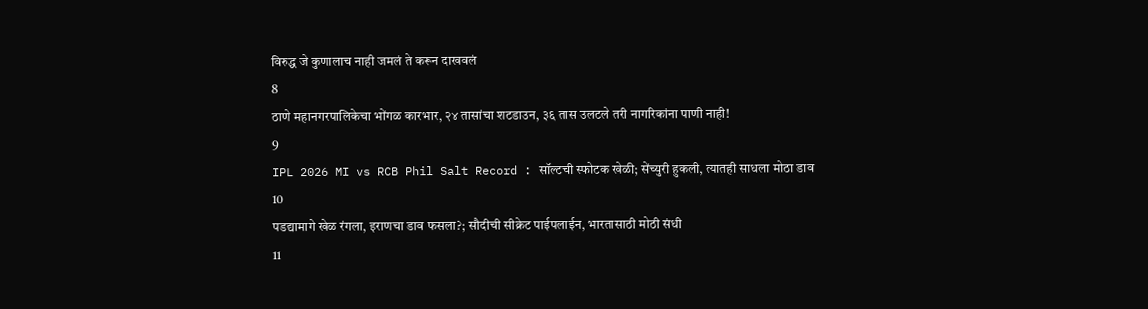विरुद्ध जे कुणालाच नाही जमलं ते करून दाखवलं
8
ठाणे महानगरपालिकेचा भोंगळ कारभार, २४ तासांचा शटडाउन, ३६ तास उलटले तरी नागरिकांना पाणी नाही!
9
IPL 2026 MI vs RCB Phil Salt Record : सॉल्टची स्फोटक खेळी; सेंच्युरी हुकली, त्यातही साधला मोठा डाव
10
पडद्यामागे खेळ रंगला, इराणचा डाव फसला?; सौदीची सीक्रेट पाईपलाईन, भारतासाठी मोठी संधी
11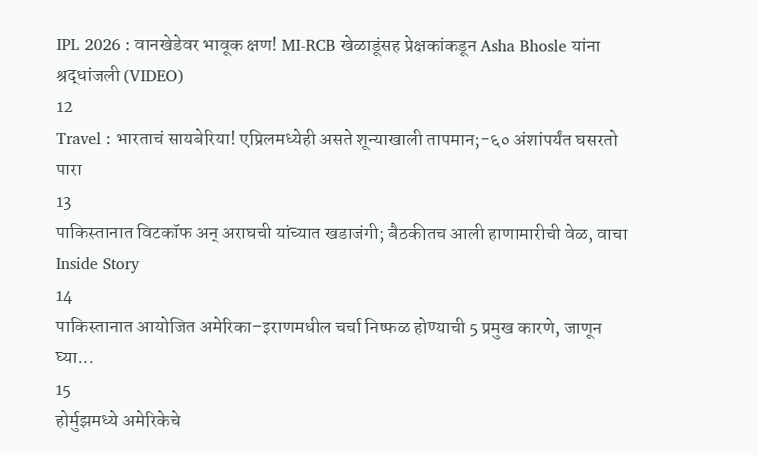IPL 2026 : वानखेडेवर भावूक क्षण! MI-RCB खेळाडूंसह प्रेक्षकांकडून Asha Bhosle यांना श्रद्धांजली (VIDEO)
12
Travel : भारताचं सायबेरिया! एप्रिलमध्येही असते शून्याखाली तापमान;-६० अंशांपर्यंत घसरतो पारा
13
पाकिस्तानात विटकॉफ अन् अराघची यांच्यात खडाजंगी; बैठकीतच आली हाणामारीची वेळ, वाचा Inside Story
14
पाकिस्तानात आयोजित अमेरिका–इराणमधील चर्चा निष्फळ होण्याची 5 प्रमुख कारणे, जाणून घ्या...
15
होर्मुझमध्ये अमेरिकेचे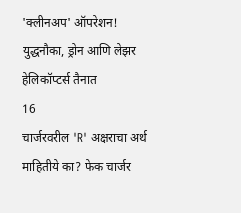'क्लीनअप' ऑपरेशन! युद्धनौका, ड्रोन आणि लेझर हेलिकॉप्टर्स तैनात
16
चार्जरवरील 'R' अक्षराचा अर्थ माहितीये का? फेक चार्जर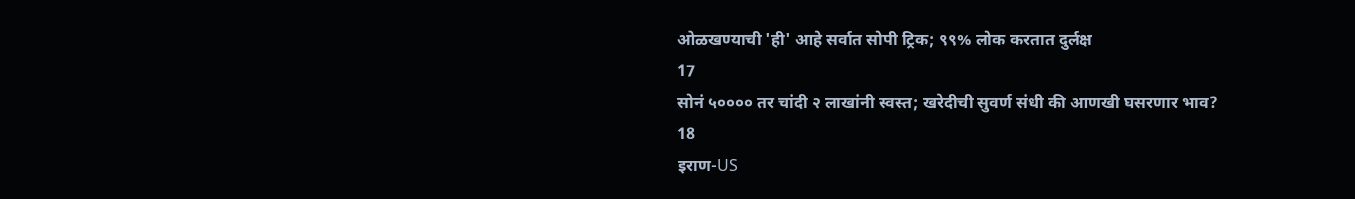ओळखण्याची 'ही' आहे सर्वात सोपी ट्रिक; ९९% लोक करतात दुर्लक्ष
17
सोनं ५०००० तर चांदी २ लाखांनी स्वस्त; खरेदीची सुवर्ण संधी की आणखी घसरणार भाव?
18
इराण-US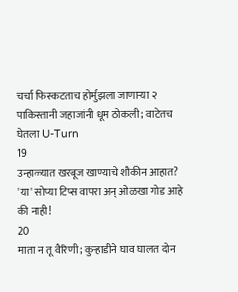चर्चा फिस्कटताच होर्मुझला जाणाऱ्या २ पाकिस्तानी जहाजांनी धूम ठोकली; वाटेतच घेतला U-Turn
19
उन्हाळ्यात खरबूज खाण्याचे शौकीन आहात? 'या' सोप्या टिप्स वापरा अन् ओळखा गोड आहे की नाही!
20
माता न तू वैरिणी; कुऱ्हाडीने घाव घालत दोन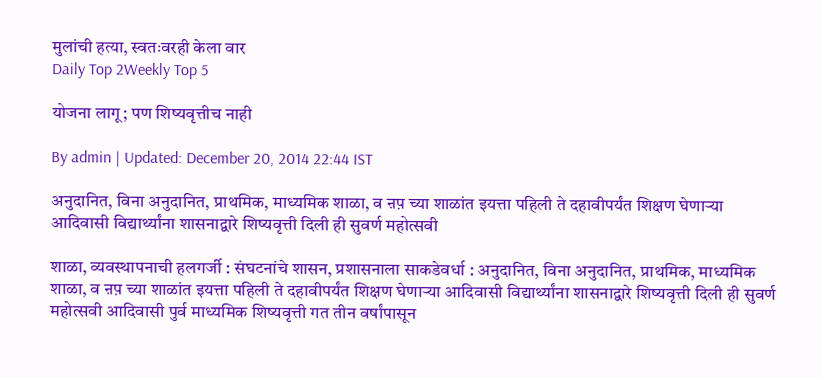मुलांची हत्या, स्वतःवरही केला वार
Daily Top 2Weekly Top 5

योजना लागू; पण शिष्यवृत्तीच नाही

By admin | Updated: December 20, 2014 22:44 IST

अनुदानित, विना अनुदानित, प्राथमिक, माध्यमिक शाळा, व ऩप़ च्या शाळांत इयत्ता पहिली ते दहावीपर्यंत शिक्षण घेणाऱ्या आदिवासी विद्यार्थ्यांना शासनाद्वारे शिष्यवृत्ती दिली ही सुवर्ण महोत्सवी

शाळा, व्यवस्थापनाची हलगर्जी : संघटनांचे शासन, प्रशासनाला साकडेवर्धा : अनुदानित, विना अनुदानित, प्राथमिक, माध्यमिक शाळा, व ऩप़ च्या शाळांत इयत्ता पहिली ते दहावीपर्यंत शिक्षण घेणाऱ्या आदिवासी विद्यार्थ्यांना शासनाद्वारे शिष्यवृत्ती दिली ही सुवर्ण महोत्सवी आदिवासी पुर्व माध्यमिक शिष्यवृत्ती गत तीन वर्षांपासून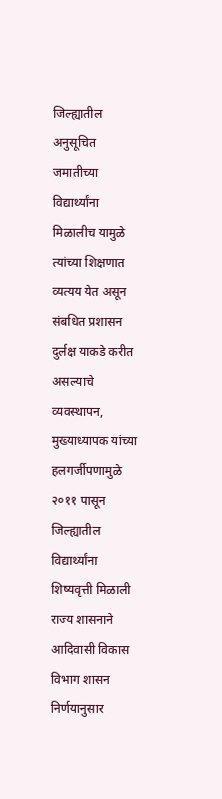जिल्ह्यातील अनुसूचित जमातीच्या विद्यार्थ्यांना मिळालीच यामुळे त्यांच्या शिक्षणात व्यत्यय येत असून संबधित प्रशासन दुर्लक्ष याकडे करीत असल्याचे व्यवस्थापन, मुख्याध्यापक यांच्या हलगर्जीपणामुळे २०११ पासून जिल्ह्यातील विद्यार्थ्यांना शिष्यवृत्ती मिळाली राज्य शासनाने आदिवासी विकास विभाग शासन निर्णयानुसार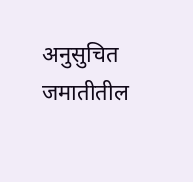अनुसुचित जमातीतील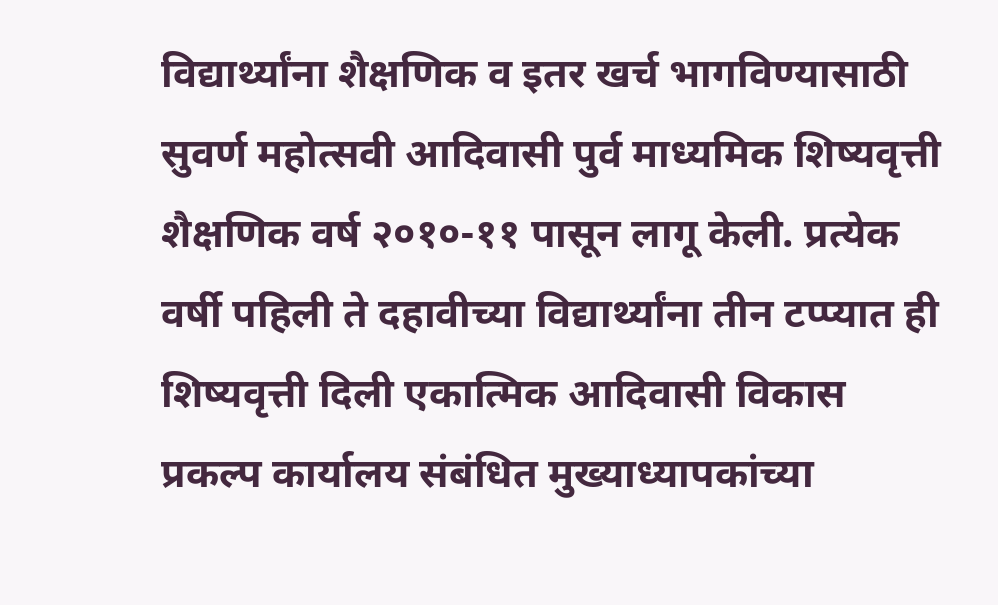विद्यार्थ्यांना शैक्षणिक व इतर खर्च भागविण्यासाठी सुवर्ण महोत्सवी आदिवासी पुर्व माध्यमिक शिष्यवृत्ती शैक्षणिक वर्ष २०१०-११ पासून लागू केली. प्रत्येक वर्षी पहिली ते दहावीच्या विद्यार्थ्यांना तीन टप्प्यात ही शिष्यवृत्ती दिली एकात्मिक आदिवासी विकास प्रकल्प कार्यालय संबंधित मुख्याध्यापकांच्या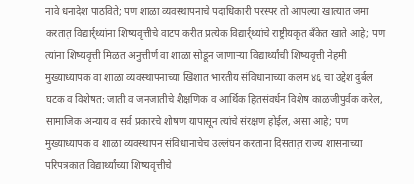नावे धनादेश पाठविते; पण शाळा व्यवस्थापनाचे पदाधिकारी परस्पर तो आपल्या खात्यात जमा करतात़ विद्यार्र्थ्यांना शिष्यवृत्तीचे वाटप करीत प्रत्येक विद्यार्र्थ्यांचे राष्ट्रीयकृत बँकेत खाते आहे; पण त्यांना शिष्यवृत्ती मिळत अनुत्तीर्ण वा शाळा सोडून जाणाऱ्या विद्यार्थ्यांची शिष्यवृत्ती नेहमी मुख्याध्यापक वा शाळा व्यवस्थापनाच्या खिशात भारतीय संविधानाच्या कलम ४६ चा उद्देश दुर्बल घटक व विशेषत: जाती व जनजातीचे शैक्षणिक व आर्थिक हितसंवर्धन विशेष काळजीपुर्वक करेल, सामाजिक अन्याय व सर्व प्रकारचे शोषण यापासून त्यांचे संरक्षण होईल, असा आहे; पण मुख्याध्यापक व शाळा व्यवस्थापन संविधानाचेच उल्लंघन करताना दिसतात़ राज्य शासनाच्या परिपत्रकात विद्यार्थ्यांच्या शिष्यवृत्तीचे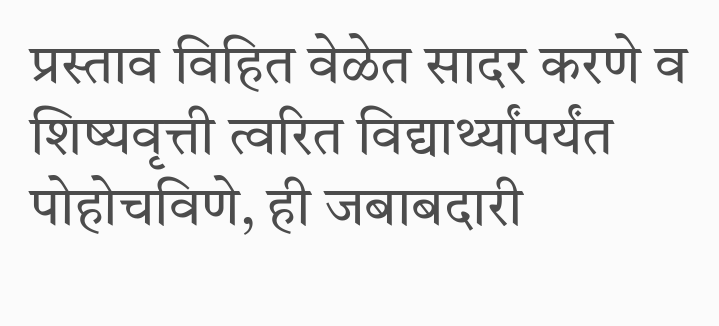प्रस्ताव विहित वेळेत सादर करणे व शिष्यवृत्ती त्वरित विद्यार्थ्यांपर्यंत पोहोचविणे, ही जबाबदारी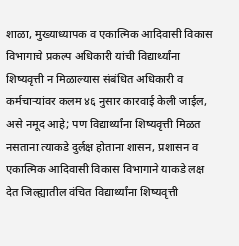शाळा, मुख्याध्यापक व एकात्मिक आदिवासी विकास विभागाचे प्रकल्प अधिकारी यांची विद्यार्थ्यांना शिष्यवृत्ती न मिळाल्यास संबंधित अधिकारी व कर्मचाऱ्यांवर कलम ४६ नुसार कारवाई केली जाईल, असे नमूद आहे; पण विद्यार्थ्यांना शिष्यवृत्ती मिळत नसताना त्याकडे दुर्लक्ष होताना शासन, प्रशासन व एकात्मिक आदिवासी विकास विभागाने याकडे लक्ष देत जिल्ह्यातील वंचित विद्यार्थ्यांना शिष्यवृत्ती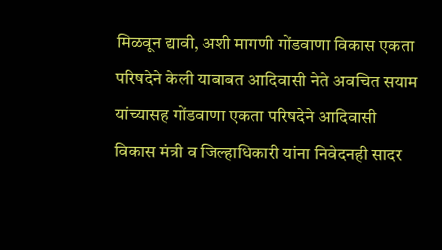मिळवून द्यावी, अशी मागणी गोंडवाणा विकास एकता परिषदेने केली याबाबत आदिवासी नेते अवचित सयाम यांच्यासह गोंडवाणा एकता परिषदेने आदिवासी विकास मंत्री व जिल्हाधिकारी यांना निवेदनही सादर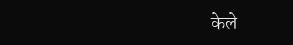केले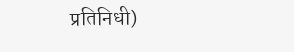प्रतिनिधी)